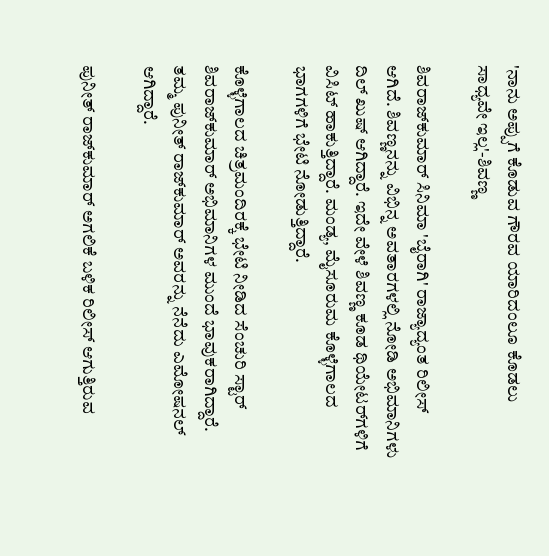'ನಾನು ಅಪ್ಪುಗೆ ಕೊಡುವ ಗೌರವ ಯಾರಿದಂಲೂ ಕೊಡಲು ಸಾಧ್ಯವೇ ಇಲ್ಲ'-ಶಿವಣ್ಣ

ಶಿವರಾಜ್‌ಕುಮಾರ್ ಸಿನಿಮಾ 'ಬೈರಾಗಿ' ರಾಜ್ಯಾದ್ಯಂತ ರಿಲೀಸ್ ಆಗಿದೆ. ಶಿವಣ್ಣನನ್ನು ವಿಭಿನ್ನ ಅವತಾರಗಳಲ್ಲಿ ನೋಡಿ ಅಭಿಮಾನಿಗಳು ದಿಲ್ ಖುಷ್ ಆಗಿದ್ದಾರೆ. ಇದೇ ವೇಳೆ ಶಿವಣ್ಣ ಕೂಡ ಥಿಯೇಟರ್‌ಗಳಿಗೆ ವಿಸಿಟ್ ಹಾಕುತ್ತಿದ್ದಾರೆ. ಮಂಡ್ಯ, ಮೈಸೂರುಮ ಕೊಳ್ಳೆಗಾಲದ ಭಾಗಗಳಿಗೆ ಭೇಟಿ ನೋಡುತ್ತಿದ್ದಾರೆ.

ಕೊಳ್ಳೆಗಾಲದ ಚಿತ್ರಮಂದಿರಕ್ಕೆ ಭೇಟಿ ನೀಡಿದ ಸೆಂಚುರಿ ಸ್ಟಾರ್ ಶಿವರಾಜ್‌ಕುಮಾರ್ ಅಭಿಮಾನಿಗಳ ಮುಂದೆ ಭಾವುಕರಾಗಿದ್ದಾರೆ. ತಮ್ಮ ಪುನೀತ್ ರಾಜ್‌ಕುಮಾರ್ ಅವರನ್ನು ನೆನೆದು ಎಮೋಷನಲ್ ಆಗಿದ್ದಾರೆ.

ಪುನೀತ್ ರಾಜ್‌ಕುಮಾರ್ ಅಗಲಿಕೆ ಬಳಿಕ ರಿಲೀಸ್ ಆಗುತ್ತಿರುವ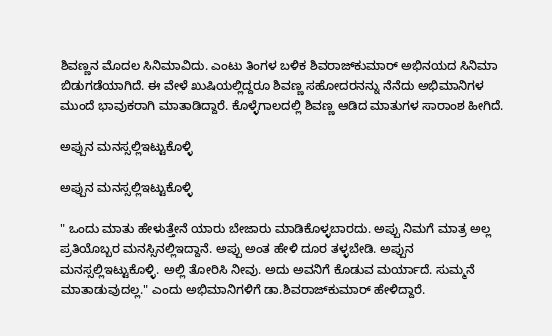ಶಿವಣ್ಣನ ಮೊದಲ ಸಿನಿಮಾವಿದು. ಎಂಟು ತಿಂಗಳ ಬಳಿಕ ಶಿವರಾಜ್‌ಕುಮಾರ್ ಅಭಿನಯದ ಸಿನಿಮಾ ಬಿಡುಗಡೆಯಾಗಿದೆ. ಈ ವೇಳೆ ಖುಷಿಯಲ್ಲಿದ್ದರೂ ಶಿವಣ್ಣ ಸಹೋದರನನ್ನು ನೆನೆದು ಅಭಿಮಾನಿಗಳ ಮುಂದೆ ಭಾವುಕರಾಗಿ ಮಾತಾಡಿದ್ದಾರೆ. ಕೊಳ್ಳೆಗಾಲದಲ್ಲಿ ಶಿವಣ್ಣ ಆಡಿದ ಮಾತುಗಳ ಸಾರಾಂಶ ಹೀಗಿದೆ.

ಅಪ್ಪುನ ಮನಸ್ಸಲ್ಲಿಇಟ್ಟುಕೊಳ್ಳಿ

ಅಪ್ಪುನ ಮನಸ್ಸಲ್ಲಿಇಟ್ಟುಕೊಳ್ಳಿ

" ಒಂದು ಮಾತು ಹೇಳುತ್ತೇನೆ ಯಾರು ಬೇಜಾರು ಮಾಡಿಕೊಳ್ಳಬಾರದು. ಅಪ್ಪು ನಿಮಗೆ ಮಾತ್ರ ಅಲ್ಲ ಪ್ರತಿಯೊಬ್ಬರ ಮನಸ್ಸಿನಲ್ಲಿಇದ್ದಾನೆ. ಅಪ್ಪು ಅಂತ ಹೇಳಿ ದೂರ ತಳ್ಳಬೇಡಿ. ಅಪ್ಪುನ ಮನಸ್ಸಲ್ಲಿಇಟ್ಟುಕೊಳ್ಳಿ. ಅಲ್ಲಿ ತೋರಿಸಿ ನೀವು. ಅದು ಅವನಿಗೆ ಕೊಡುವ ಮರ್ಯಾದೆ. ಸುಮ್ಮನೆ ಮಾತಾಡುವುದಲ್ಲ." ಎಂದು ಅಭಿಮಾನಿಗಳಿಗೆ ಡಾ.ಶಿವರಾಜ್‌ಕುಮಾರ್ ಹೇಳಿದ್ದಾರೆ.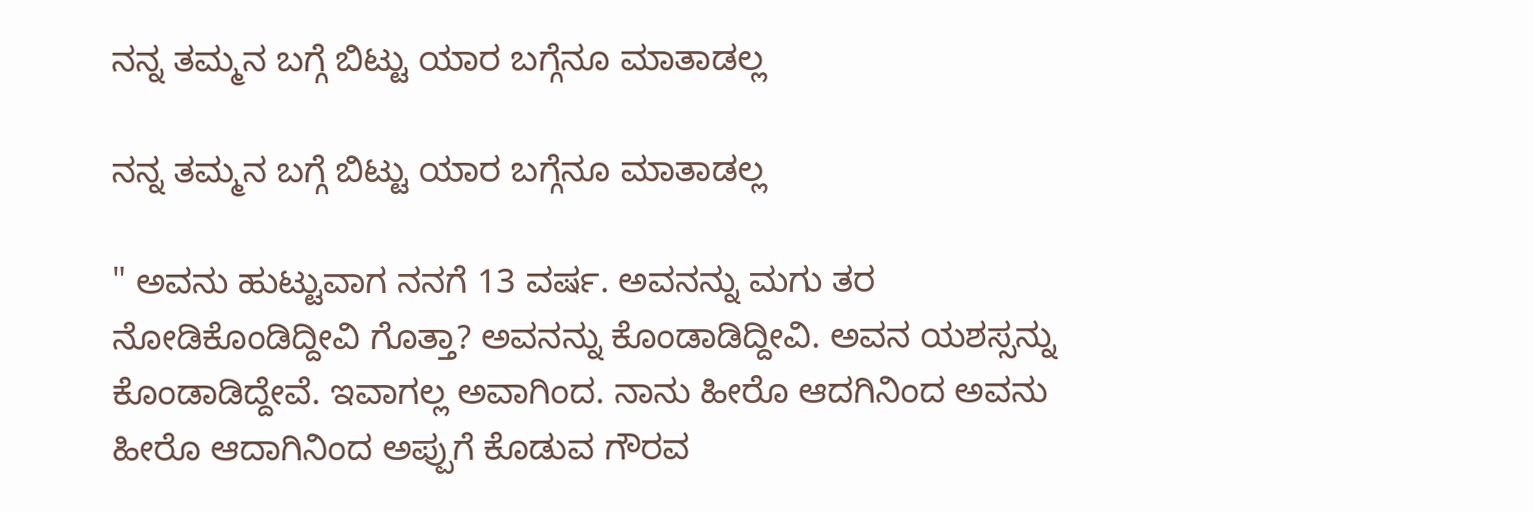ನನ್ನ ತಮ್ಮನ ಬಗ್ಗೆ ಬಿಟ್ಟು ಯಾರ ಬಗ್ಗೆನೂ ಮಾತಾಡಲ್ಲ

ನನ್ನ ತಮ್ಮನ ಬಗ್ಗೆ ಬಿಟ್ಟು ಯಾರ ಬಗ್ಗೆನೂ ಮಾತಾಡಲ್ಲ

" ಅವನು ಹುಟ್ಟುವಾಗ ನನಗೆ 13 ವರ್ಷ. ಅವನನ್ನು ಮಗು ತರ ನೋಡಿಕೊಂಡಿದ್ದೀವಿ ಗೊತ್ತಾ? ಅವನನ್ನು ಕೊಂಡಾಡಿದ್ದೀವಿ. ಅವನ ಯಶಸ್ಸನ್ನು ಕೊಂಡಾಡಿದ್ದೇವೆ. ಇವಾಗಲ್ಲ ಅವಾಗಿಂದ. ನಾನು ಹೀರೊ ಆದಗಿನಿಂದ ಅವನು ಹೀರೊ ಆದಾಗಿನಿಂದ ಅಪ್ಪುಗೆ ಕೊಡುವ ಗೌರವ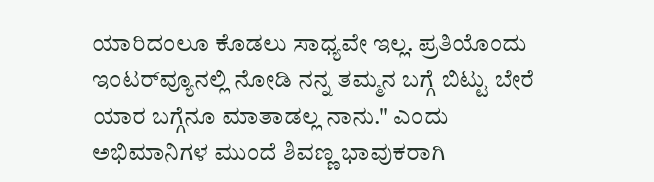ಯಾರಿದಂಲೂ ಕೊಡಲು ಸಾಧ್ಯವೇ ಇಲ್ಲ. ಪ್ರತಿಯೊಂದು ಇಂಟರ್‌ವ್ಯೂನಲ್ಲಿ ನೋಡಿ ನನ್ನ ತಮ್ಮನ ಬಗ್ಗೆ ಬಿಟ್ಟು ಬೇರೆ ಯಾರ ಬಗ್ಗೆನೂ ಮಾತಾಡಲ್ಲ ನಾನು." ಎಂದು ಅಭಿಮಾನಿಗಳ ಮುಂದೆ ಶಿವಣ್ಣ ಭಾವುಕರಾಗಿ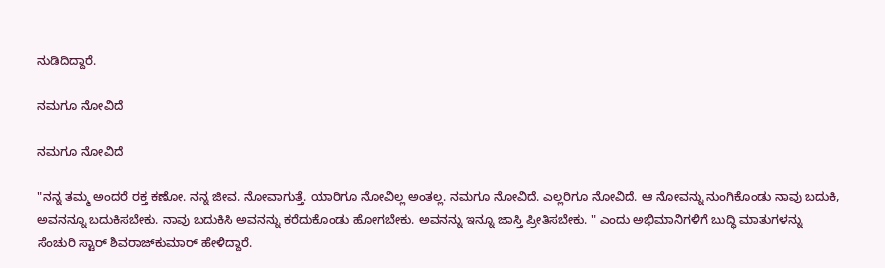ನುಡಿದಿದ್ದಾರೆ.

ನಮಗೂ ನೋವಿದೆ

ನಮಗೂ ನೋವಿದೆ

"ನನ್ನ ತಮ್ಮ ಅಂದರೆ ರಕ್ತ ಕಣೋ. ನನ್ನ ಜೀವ. ನೋವಾಗುತ್ತೆ. ಯಾರಿಗೂ ನೋವಿಲ್ಲ ಅಂತಲ್ಲ. ನಮಗೂ ನೋವಿದೆ. ಎಲ್ಲರಿಗೂ ನೋವಿದೆ. ಆ ನೋವನ್ನು ನುಂಗಿಕೊಂಡು ನಾವು ಬದುಕಿ, ಅವನನ್ನೂ ಬದುಕಿಸಬೇಕು. ನಾವು ಬದುಕಿಸಿ ಅವನನ್ನು ಕರೆದುಕೊಂಡು ಹೋಗಬೇಕು. ಅವನನ್ನು ಇನ್ನೂ ಜಾಸ್ತಿ ಪ್ರೀತಿಸಬೇಕು. " ಎಂದು ಅಭಿಮಾನಿಗಳಿಗೆ ಬುದ್ಧಿ ಮಾತುಗಳನ್ನು ಸೆಂಚುರಿ ಸ್ಟಾರ್ ಶಿವರಾಜ್‌ಕುಮಾರ್ ಹೇಳಿದ್ದಾರೆ.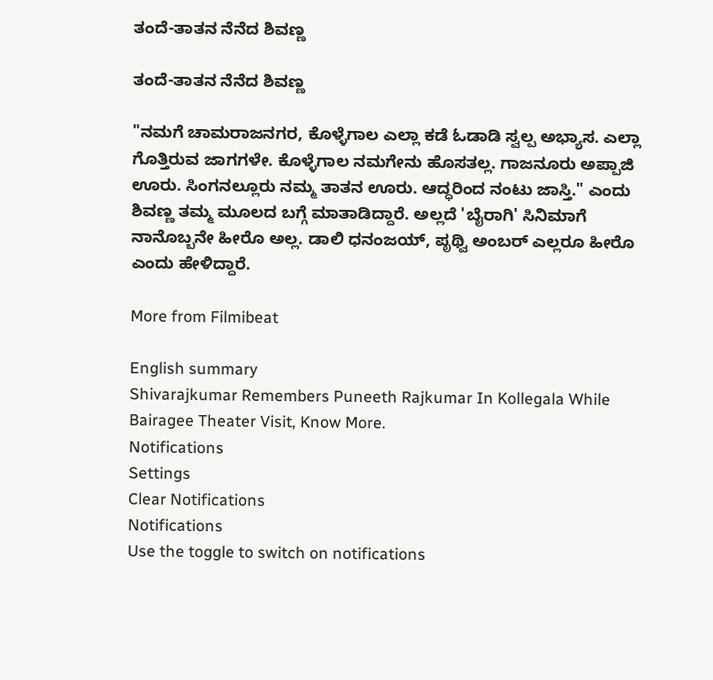ತಂದೆ-ತಾತನ ನೆನೆದ ಶಿವಣ್ಣ

ತಂದೆ-ತಾತನ ನೆನೆದ ಶಿವಣ್ಣ

"ನಮಗೆ ಚಾಮರಾಜನಗರ, ಕೊಳ್ಳೆಗಾಲ ಎಲ್ಲಾ ಕಡೆ ಓಡಾಡಿ ಸ್ವಲ್ಪ ಅಭ್ಯಾಸ. ಎಲ್ಲಾ ಗೊತ್ತಿರುವ ಜಾಗಗಳೇ. ಕೊಳ್ಳೆಗಾಲ ನಮಗೇನು ಹೊಸತಲ್ಲ. ಗಾಜನೂರು ಅಪ್ಪಾಜಿ ಊರು. ಸಿಂಗನಲ್ಲೂರು ನಮ್ಮ ತಾತನ ಊರು. ಆದ್ಧರಿಂದ ನಂಟು ಜಾಸ್ತಿ." ಎಂದು ಶಿವಣ್ಣ ತಮ್ಮ ಮೂಲದ ಬಗ್ಗೆ ಮಾತಾಡಿದ್ದಾರೆ. ಅಲ್ಲದೆ 'ಬೈರಾಗಿ' ಸಿನಿಮಾಗೆ ನಾನೊಬ್ಬನೇ ಹೀರೊ ಅಲ್ಲ. ಡಾಲಿ ಧನಂಜಯ್, ಪೃಥ್ವಿ ಅಂಬರ್ ಎಲ್ಲರೂ ಹೀರೊ ಎಂದು ಹೇಳಿದ್ದಾರೆ.

More from Filmibeat

English summary
Shivarajkumar Remembers Puneeth Rajkumar In Kollegala While Bairagee Theater Visit, Know More.
Notifications
Settings
Clear Notifications
Notifications
Use the toggle to switch on notifications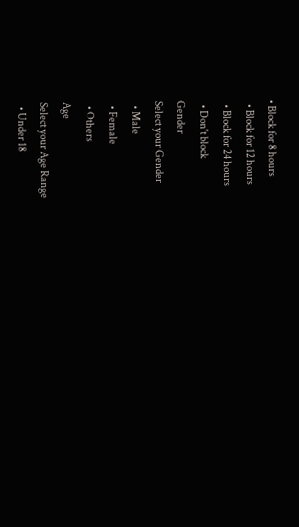• Block for 8 hours
  • Block for 12 hours
  • Block for 24 hours
  • Don't block
Gender
Select your Gender
  • Male
  • Female
  • Others
Age
Select your Age Range
  • Under 18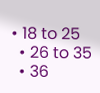• 18 to 25
  • 26 to 35
  • 36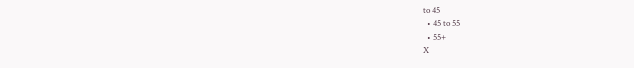to 45
  • 45 to 55
  • 55+
X